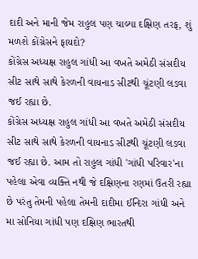દાદી અને માની જેમ રાહુલ પણ ચાલ્યા દક્ષિણ તરફ, શું મળશે કોંગ્રેસને ફાયદો?
કોંગ્રેસ અધ્યક્ષ રાહુલ ગાંધી આ વખતે અમેઠી સંસદીય સીટ સાથે સાથે કેરળની વાયનાડ સીટથી ચૂંટણી લડવા જઈ રહ્યા છે.
કોંગ્રેસ અધ્યક્ષ રાહુલ ગાંધી આ વખતે અમેઠી સંસદીય સીટ સાથે સાથે કેરળની વાયનાડ સીટથી ચૂંટણી લડવા જઈ રહ્યા છે. આમ તો રાહુલ ગાંધી 'ગાંધી પરિવાર'ના પહેલા એવા વ્યક્તિ નથી જે દક્ષિણના રણમાં ઉતરી રહ્યા છે પરંતુ તેમની પહેલા તેમની દાદીમા ઈન્દિરા ગાંધી અને મા સોનિયા ગાંધી પણ દક્ષિણ ભારતથી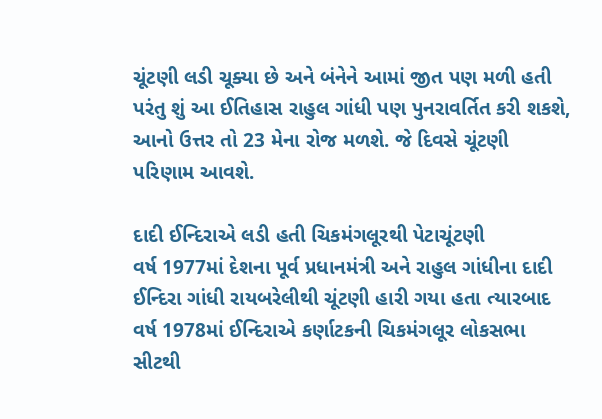ચૂંટણી લડી ચૂક્યા છે અને બંનેને આમાં જીત પણ મળી હતી પરંતુ શું આ ઈતિહાસ રાહુલ ગાંધી પણ પુનરાવર્તિત કરી શકશે, આનો ઉત્તર તો 23 મેના રોજ મળશે. જે દિવસે ચૂંટણી પરિણામ આવશે.

દાદી ઈન્દિરાએ લડી હતી ચિકમંગલૂરથી પેટાચૂંટણી
વર્ષ 1977માં દેશના પૂર્વ પ્રધાનમંત્રી અને રાહુલ ગાંધીના દાદી ઈન્દિરા ગાંધી રાયબરેલીથી ચૂંટણી હારી ગયા હતા ત્યારબાદ વર્ષ 1978માં ઈન્દિરાએ કર્ણાટકની ચિકમંગલૂર લોકસભા સીટથી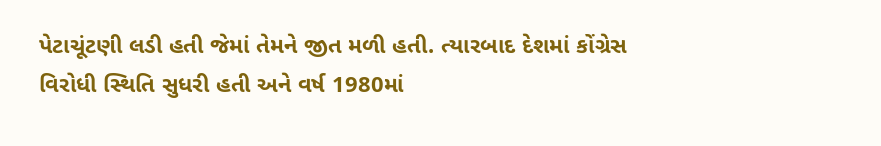પેટાચૂંટણી લડી હતી જેમાં તેમને જીત મળી હતી. ત્યારબાદ દેશમાં કોંગ્રેસ વિરોધી સ્થિતિ સુધરી હતી અને વર્ષ 1980માં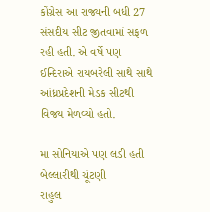કોંગ્રેસ આ રાજ્યની બધી 27 સંસદીય સીટ જીતવામાં સફળ રહી હતી. એ વર્ષે પણ ઈન્દિરાએ રાયબરેલી સાથે સાથે આંધ્રપ્રદેશની મેડક સીટથી વિજય મેળવ્યો હતો.

મા સોનિયાએ પણ લડી હતી બેલ્લારીથી ચૂંટણી
રાહુલ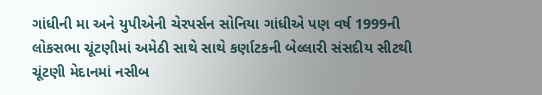ગાંધીની મા અને યુપીએની ચેરપર્સન સોનિયા ગાંધીએ પણ વર્ષ 1999ની લોકસભા ચૂંટણીમાં અમેઠી સાથે સાથે કર્ણાટકની બેલ્લારી સંસદીય સીટથી ચૂંટણી મેદાનમાં નસીબ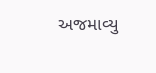અજમાવ્યુ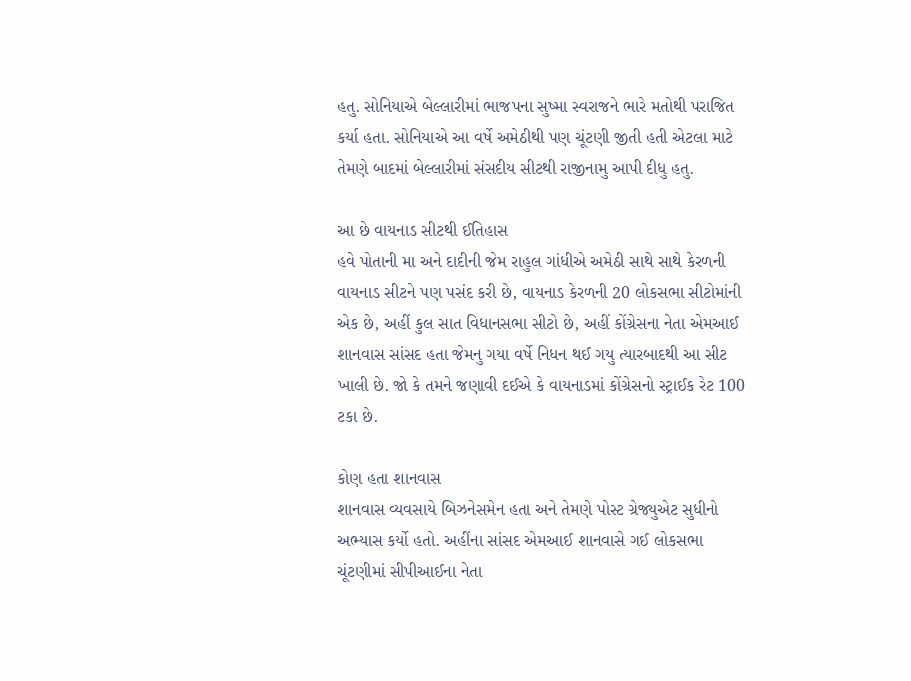હતુ. સોનિયાએ બેલ્લારીમાં ભાજપના સુષ્મા સ્વરાજને ભારે મતોથી પરાજિત કર્યા હતા. સોનિયાએ આ વર્ષે અમેઠીથી પણ ચૂંટણી જીતી હતી એટલા માટે તેમણે બાદમાં બેલ્લારીમાં સંસદીય સીટથી રાજીનામુ આપી દીધુ હતુ.

આ છે વાયનાડ સીટથી ઈતિહાસ
હવે પોતાની મા અને દાદીની જેમ રાહુલ ગાંધીએ અમેઠી સાથે સાથે કેરળની વાયનાડ સીટને પણ પસંદ કરી છે, વાયનાડ કેરળની 20 લોકસભા સીટોમાંની એક છે, અહીં કુલ સાત વિધાનસભા સીટો છે, અહીં કોંગ્રેસના નેતા એમઆઈ શાનવાસ સાંસદ હતા જેમનુ ગયા વર્ષે નિધન થઈ ગયુ ત્યારબાદથી આ સીટ ખાલી છે. જો કે તમને જણાવી દઈએ કે વાયનાડમાં કોંગ્રેસનો સ્ટ્રાઈક રેટ 100 ટકા છે.

કોણ હતા શાનવાસ
શાનવાસ વ્યવસાયે બિઝનેસમેન હતા અને તેમણે પોસ્ટ ગ્રેજ્યુએટ સુધીનો અભ્યાસ કર્યો હતો. અહીંના સાંસદ એમઆઈ શાનવાસે ગઈ લોકસભા ચૂંટણીમાં સીપીઆઈના નેતા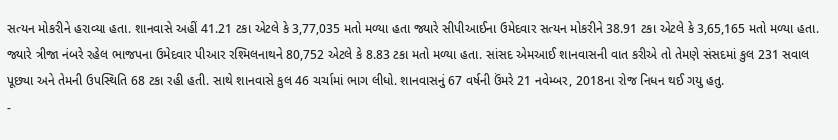સત્યન મોકરીને હરાવ્યા હતા. શાનવાસે અહીં 41.21 ટકા એટલે કે 3,77,035 મતો મળ્યા હતા જ્યારે સીપીઆઈના ઉમેદવાર સત્યન મોકરીને 38.91 ટકા એટલે કે 3,65,165 મતો મળ્યા હતા. જ્યારે ત્રીજા નંબરે રહેલ ભાજપના ઉમેદવાર પીઆર રશ્મિલનાથને 80,752 એટલે કે 8.83 ટકા મતો મળ્યા હતા. સાંસદ એમઆઈ શાનવાસની વાત કરીએ તો તેમણે સંસદમાં કુલ 231 સવાલ પૂછ્યા અને તેમની ઉપસ્થિતિ 68 ટકા રહી હતી. સાથે શાનવાસે કુલ 46 ચર્ચામાં ભાગ લીધો. શાનવાસનું 67 વર્ષની ઉંમરે 21 નવેમ્બર, 2018ના રોજ નિધન થઈ ગયુ હતુ.
-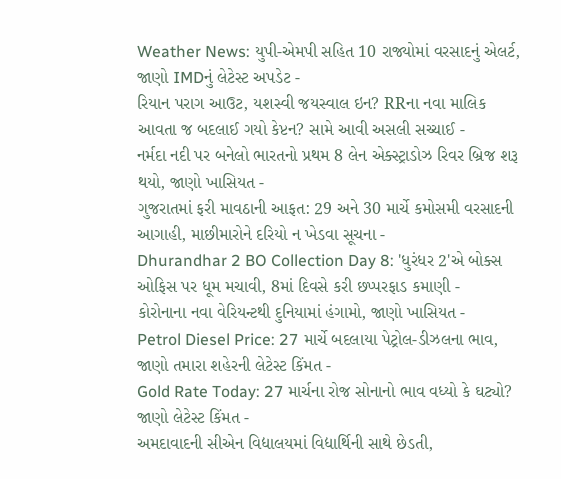Weather News: યુપી-એમપી સહિત 10 રાજ્યોમાં વરસાદનું એલર્ટ, જાણો IMDનું લેટેસ્ટ અપડેટ -
રિયાન પરાગ આઉટ, યશસ્વી જયસ્વાલ ઇન? RRના નવા માલિક આવતા જ બદલાઈ ગયો કેપ્ટન? સામે આવી અસલી સચ્ચાઈ -
નર્મદા નદી પર બનેલો ભારતનો પ્રથમ 8 લેન એક્સ્ટ્રાડોઝ રિવર બ્રિજ શરૂ થયો, જાણો ખાસિયત -
ગુજરાતમાં ફરી માવઠાની આફત: 29 અને 30 માર્ચે કમોસમી વરસાદની આગાહી, માછીમારોને દરિયો ન ખેડવા સૂચના -
Dhurandhar 2 BO Collection Day 8: 'ધુરંધર 2'એ બોક્સ ઓફિસ પર ધૂમ મચાવી, 8માં દિવસે કરી છપ્પરફાડ કમાણી -
કોરોનાના નવા વેરિયન્ટથી દુનિયામાં હંગામો, જાણો ખાસિયત -
Petrol Diesel Price: 27 માર્ચે બદલાયા પેટ્રોલ-ડીઝલના ભાવ, જાણો તમારા શહેરની લેટેસ્ટ કિંમત -
Gold Rate Today: 27 માર્ચના રોજ સોનાનો ભાવ વધ્યો કે ઘટ્યો? જાણો લેટેસ્ટ કિંમત -
અમદાવાદની સીએન વિદ્યાલયમાં વિદ્યાર્થિની સાથે છેડતી,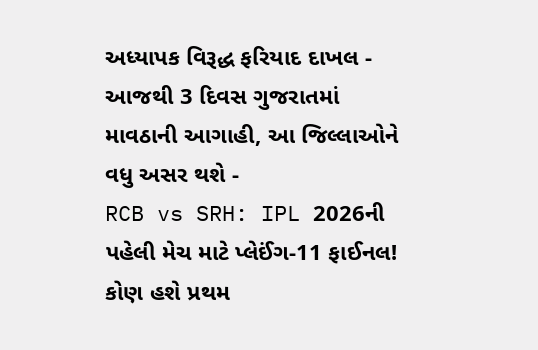અધ્યાપક વિરૂદ્ધ ફરિયાદ દાખલ -
આજથી 3 દિવસ ગુજરાતમાં માવઠાની આગાહી, આ જિલ્લાઓને વધુ અસર થશે -
RCB vs SRH: IPL 2026ની પહેલી મેચ માટે પ્લેઈંગ-11 ફાઈનલ! કોણ હશે પ્રથમ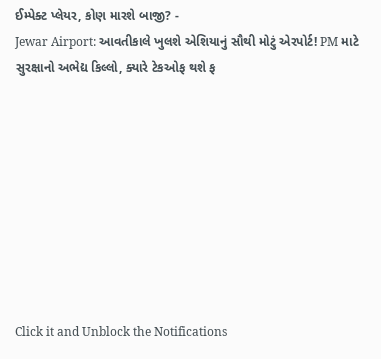ઈમ્પેક્ટ પ્લેયર, કોણ મારશે બાજી? -
Jewar Airport: આવતીકાલે ખુલશે એશિયાનું સૌથી મોટું એરપોર્ટ! PM માટે સુરક્ષાનો અભેદ્ય કિલ્લો, ક્યારે ટેકઓફ થશે ફ









Click it and Unblock the Notifications